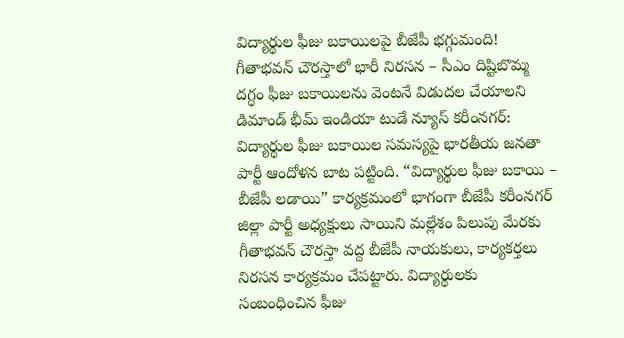విద్యార్థుల ఫీజు బకాయిలపై బీజేపీ భగ్గుమంది!
గీతాభవన్ చౌరస్తాలో భారీ నిరసన – సీఎం దిష్టిబొమ్మ దగ్ధం ఫీజు బకాయిలను వెంటనే విడుదల చేయాలని డిమాండ్ భీమ్ ఇండియా టుడే న్యూస్ కరీంనగర్: విద్యార్థుల ఫీజు బకాయిల సమస్యపై భారతీయ జనతా పార్టీ ఆందోళన బాట పట్టింది. “విద్యార్థుల ఫీజు బకాయి – బీజేపీ లడాయి” కార్యక్రమంలో భాగంగా బీజేపీ కరీంనగర్ జిల్లా పార్టీ అధ్యక్షులు సాయిని మల్లేశం పిలుపు మేరకు గీతాభవన్ చౌరస్తా వద్ద బీజేపీ నాయకులు, కార్యకర్తలు నిరసన కార్యక్రమం చేపట్టారు. విద్యార్థులకు సంబంధించిన ఫీజు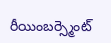రీయింబర్స్మెంట్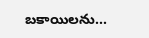బకాయిలను...